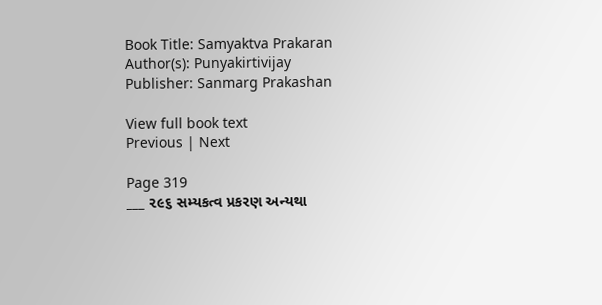Book Title: Samyaktva Prakaran
Author(s): Punyakirtivijay
Publisher: Sanmarg Prakashan

View full book text
Previous | Next

Page 319
___ ૨૯૬ સમ્યકત્વ પ્રકરણ અન્યથા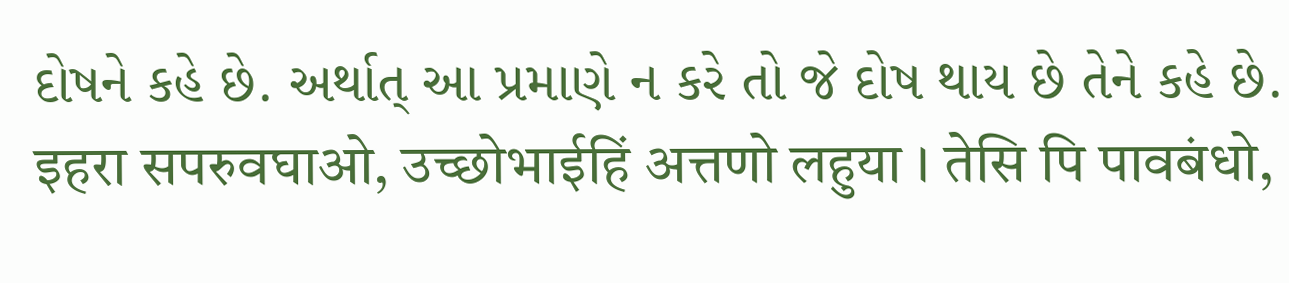દોષને કહે છે. અર્થાત્ આ પ્રમાણે ન કરે તો જે દોષ થાય છે તેને કહે છે. इहरा सपरुवघाओ, उच्छोभाईहिं अत्तणो लहुया । तेसि पि पावबंधो,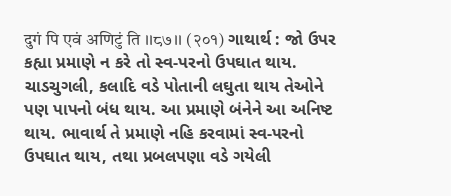दुगं पि एवं अणिटुं ति ।।८७।। (२०१) ગાથાર્થ : જો ઉપર કહ્યા પ્રમાણે ન કરે તો સ્વ-પરનો ઉપઘાત થાય. ચાડચુગલી, કલાદિ વડે પોતાની લઘુતા થાય તેઓને પણ પાપનો બંધ થાય. આ પ્રમાણે બંનેને આ અનિષ્ટ થાય. ભાવાર્થ તે પ્રમાણે નહિ કરવામાં સ્વ-પરનો ઉપઘાત થાય, તથા પ્રબલપણા વડે ગયેલી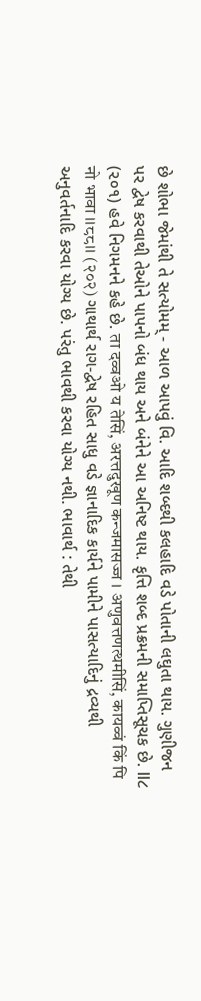છે શોભા જેમાંથી તે સત્યોમમ્ - આળ આપવું વિ. આદિ શબ્દથી કલહાદિ વડે પોતાની લઘુતા થાય. ગુણીજન પર દ્વેષ કરવાથી તેઓને પાપનો બંધ થાય અને બંનેને આ અનિષ્ટ થાય. કૃત્તિ શબ્દ પ્રક્રમની સમાપ્તિસૂચક છે. ll૮ (૨૦૧) હવે નિગમનને કહે છે. ता दव्वओ य तेसिं, अरत्तदुखूण कन्जमासज्ज । अणुवत्तणत्थमीसिं, कायव्वं किं पि नो भावा ।।८८।। (२०२) ગાથાર્થ રાગ-દ્વેષ રહિત સાધુ વડે જ્ઞાનાદિક કાર્યને પામીને પાસત્યાદિનું દ્રવ્યથી અનુવર્તનાદિ કરવા યોગ્ય છે. પરંતુ ભાવથી કરવા યોગ્ય નથી. ભાવાર્થ : તેથી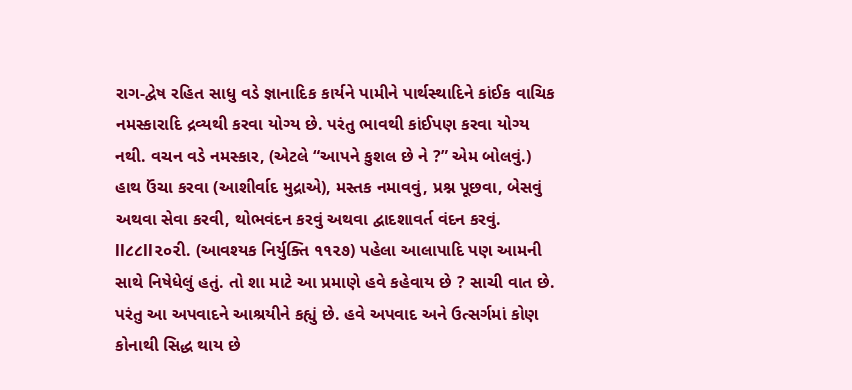રાગ-દ્વેષ રહિત સાધુ વડે જ્ઞાનાદિક કાર્યને પામીને પાર્થસ્થાદિને કાંઈક વાચિક નમસ્કારાદિ દ્રવ્યથી કરવા યોગ્ય છે. પરંતુ ભાવથી કાંઈપણ કરવા યોગ્ય નથી. વચન વડે નમસ્કાર, (એટલે “આપને કુશલ છે ને ?” એમ બોલવું.) હાથ ઉંચા કરવા (આશીર્વાદ મુદ્રાએ), મસ્તક નમાવવું, પ્રશ્ન પૂછવા, બેસવું અથવા સેવા કરવી, થોભવંદન કરવું અથવા દ્વાદશાવર્ત વંદન કરવું. ll૮૮ll૨૦૨ી. (આવશ્યક નિર્યુક્તિ ૧૧૨૭) પહેલા આલાપાદિ પણ આમની સાથે નિષેધેલું હતું. તો શા માટે આ પ્રમાણે હવે કહેવાય છે ? સાચી વાત છે. પરંતુ આ અપવાદને આશ્રયીને કહ્યું છે. હવે અપવાદ અને ઉત્સર્ગમાં કોણ કોનાથી સિદ્ધ થાય છે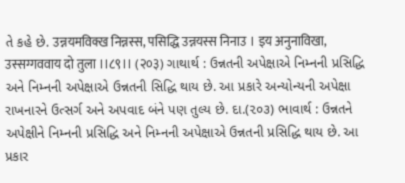તે કહે છે. उन्नयमविक्ख निन्नस्स, पसिद्धि उन्नयस्स निनाउ । इय अनुनाविखा, उस्सग्गववाय दो तुला ।।८९।। (२०३) ગાથાર્થ : ઉન્નતની અપેક્ષાએ નિમ્નની પ્રસિદ્ધિ અને નિમ્નની અપેક્ષાએ ઉન્નતની સિદ્ધિ થાય છે. આ પ્રકારે અન્યોન્યની અપેક્ષા રાખનારને ઉત્સર્ગ અને અપવાદ બંને પણ તુલ્ય છે. દા.(૨૦૩) ભાવાર્થ : ઉન્નતને અપેક્ષીને નિમ્નની પ્રસિદ્ધિ અને નિમ્નની અપેક્ષાએ ઉન્નતની પ્રસિદ્ધિ થાય છે. આ પ્રકાર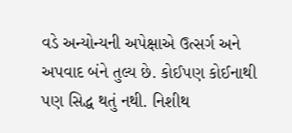વડે અન્યોન્યની અપેક્ષાએ ઉત્સર્ગ અને અપવાદ બંને તુલ્ય છે. કોઈપણ કોઈનાથી પણ સિદ્ધ થતું નથી. નિશીથ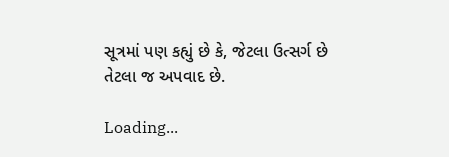સૂત્રમાં પણ કહ્યું છે કે, જેટલા ઉત્સર્ગ છે તેટલા જ અપવાદ છે.

Loading...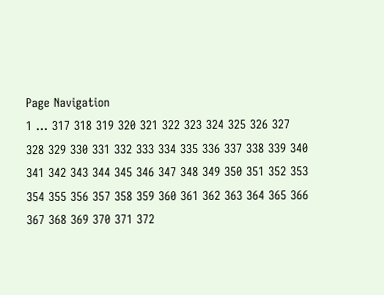Page Navigation
1 ... 317 318 319 320 321 322 323 324 325 326 327 328 329 330 331 332 333 334 335 336 337 338 339 340 341 342 343 344 345 346 347 348 349 350 351 352 353 354 355 356 357 358 359 360 361 362 363 364 365 366 367 368 369 370 371 372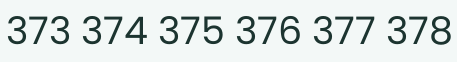373 374 375 376 377 378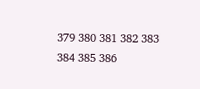379 380 381 382 383 384 385 386